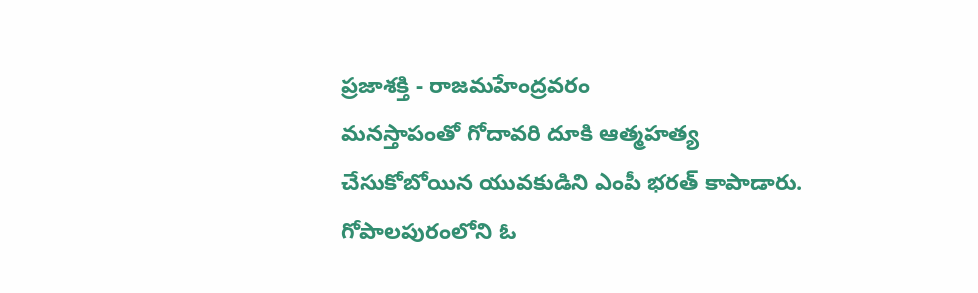ప్రజాశక్తి - రాజమహేంద్రవరం
మనస్తాపంతో గోదావరి దూకి ఆత్మహత్య చేసుకోబోయిన యువకుడిని ఎంపీ భరత్ కాపాడారు. గోపాలపురంలోని ఓ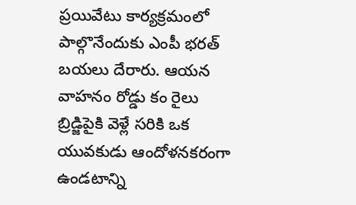ప్రయివేటు కార్యక్రమంలో పాల్గొనేందుకు ఎంపీ భరత్ బయలు దేరారు. ఆయన వాహనం రోడ్డు కం రైలు బ్రిడ్జిపైకి వెళ్లే సరికి ఒక యువకుడు ఆందోళనకరంగా ఉండటాన్ని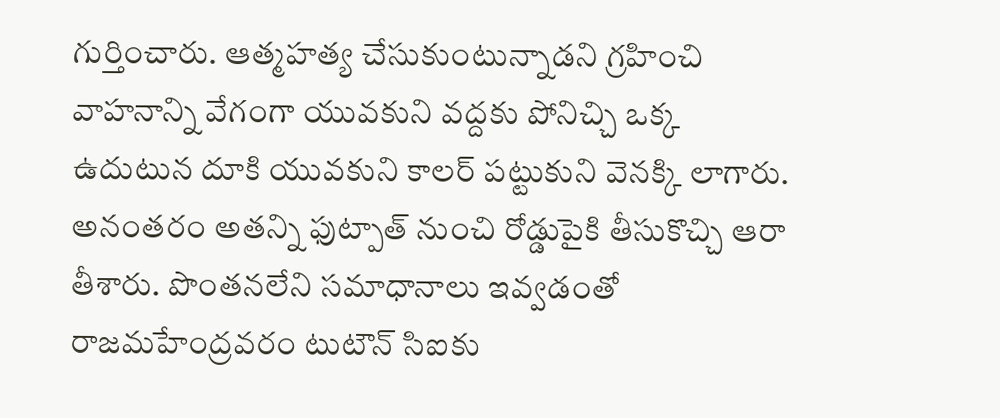గుర్తించారు. ఆత్మహత్య చేసుకుంటున్నాడని గ్రహించి వాహనాన్ని వేగంగా యువకుని వద్దకు పోనిచ్చి ఒక్క ఉదుటున దూకి యువకుని కాలర్ పట్టుకుని వెనక్కి లాగారు. అనంతరం అతన్ని ఫుట్పాత్ నుంచి రోడ్డుపైకి తీసుకొచ్చి ఆరా తీశారు. పొంతనలేని సమాధానాలు ఇవ్వడంతో రాజమహేంద్రవరం టుటౌన్ సిఐకు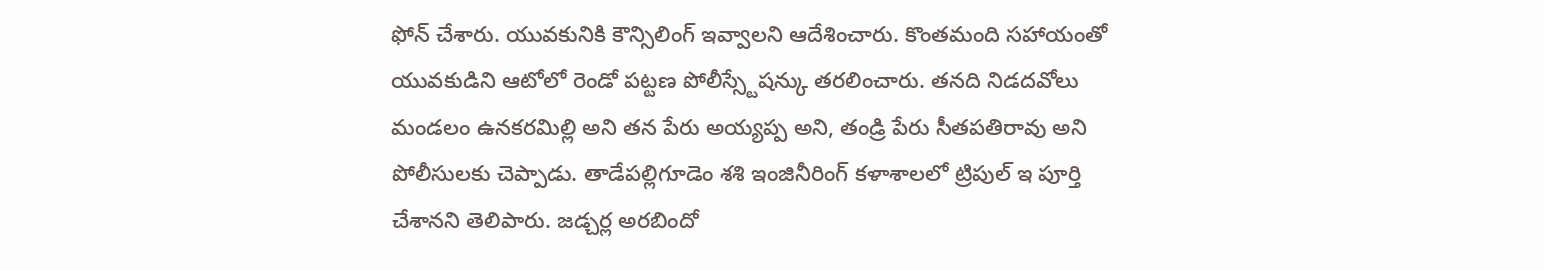ఫోన్ చేశారు. యువకునికి కౌన్సిలింగ్ ఇవ్వాలని ఆదేశించారు. కొంతమంది సహాయంతో యువకుడిని ఆటోలో రెండో పట్టణ పోలీస్స్టేషన్కు తరలించారు. తనది నిడదవోలు మండలం ఉనకరమిల్లి అని తన పేరు అయ్యప్ప అని, తండ్రి పేరు సీతపతిరావు అని పోలీసులకు చెప్పాడు. తాడేపల్లిగూడెం శశి ఇంజినీరింగ్ కళాశాలలో ట్రిపుల్ ఇ పూర్తి చేశానని తెలిపారు. జడ్చర్ల అరబిందో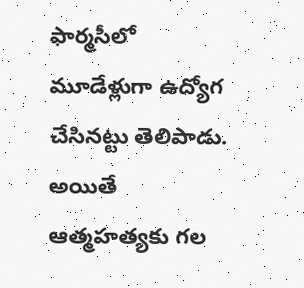ఫార్మసీలో మూడేళ్లుగా ఉద్యోగ చేసినట్టు తెలిపాడు. అయితే ఆత్మహత్యకు గల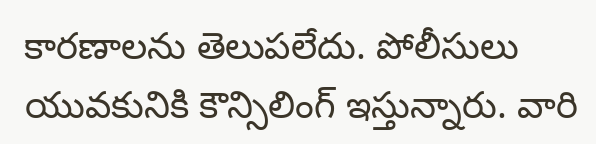కారణాలను తెలుపలేదు. పోలీసులు యువకునికి కౌన్సిలింగ్ ఇస్తున్నారు. వారి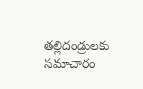తల్లిదండ్రులకు సమాచారం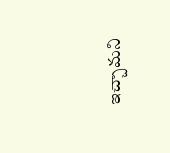ఇచ్చామని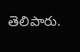తెలిపారు.